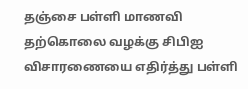தஞ்சை பள்ளி மாணவி தற்கொலை வழக்கு சிபிஐ விசாரணையை எதிர்த்து பள்ளி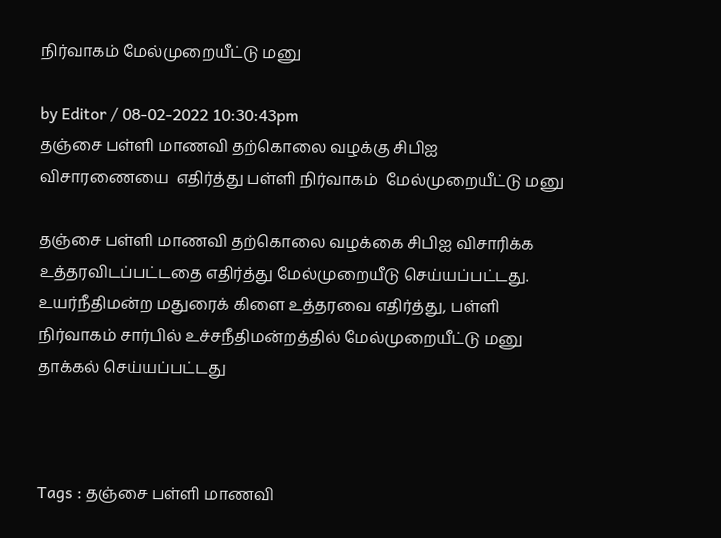நிர்வாகம் மேல்முறையீட்டு மனு

by Editor / 08-02-2022 10:30:43pm
தஞ்சை பள்ளி மாணவி தற்கொலை வழக்கு சிபிஐ விசாரணையை  எதிர்த்து பள்ளி நிர்வாகம்  மேல்முறையீட்டு மனு

தஞ்சை பள்ளி மாணவி தற்கொலை வழக்கை சிபிஐ விசாரிக்க உத்தரவிடப்பட்டதை எதிர்த்து மேல்முறையீடு செய்யப்பட்டது. உயர்நீதிமன்ற மதுரைக் கிளை உத்தரவை எதிர்த்து, பள்ளி நிர்வாகம் சார்பில் உச்சநீதிமன்றத்தில் மேல்முறையீட்டு மனு தாக்கல் செய்யப்பட்டது



Tags : தஞ்சை பள்ளி மாணவி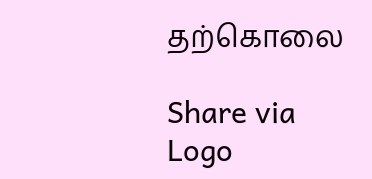தற்கொலை

Share via
Logo